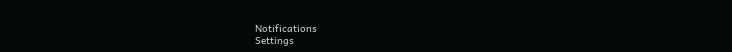Notifications
Settings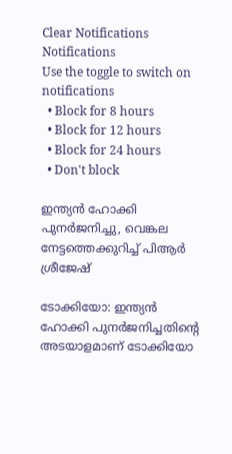Clear Notifications
Notifications
Use the toggle to switch on notifications
  • Block for 8 hours
  • Block for 12 hours
  • Block for 24 hours
  • Don't block

ഇന്ത്യന്‍ ഹോക്കി പുനര്‍ജനിച്ചു, വെങ്കല നേട്ടത്തെക്കുറിച്ച് പിആര്‍ ശ്രീജേഷ്

ടോക്കിയോ: ഇന്ത്യന്‍ ഹോക്കി പുനര്‍ജനിച്ചതിന്റെ അടയാളമാണ് ടോക്കിയോ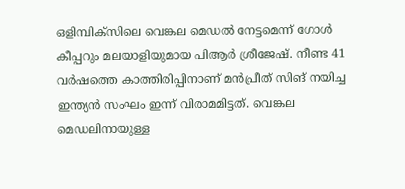ഒളിമ്പിക്‌സിലെ വെങ്കല മെഡല്‍ നേട്ടമെന്ന് ഗോള്‍ കീപ്പറും മലയാളിയുമായ പിആര്‍ ശ്രീജേഷ്. നീണ്ട 41 വര്‍ഷത്തെ കാത്തിരിപ്പിനാണ് മന്‍പ്രീത് സിങ് നയിച്ച ഇന്ത്യന്‍ സംഘം ഇന്ന് വിരാമമിട്ടത്. വെങ്കല മെഡലിനായുള്ള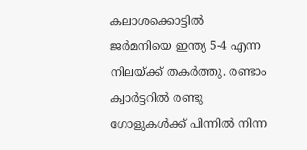കലാശക്കൊട്ടില്‍ ജര്‍മനിയെ ഇന്ത്യ 5-4 എന്ന നിലയ്ക്ക് തകര്‍ത്തു. രണ്ടാം ക്വാര്‍ട്ടറില്‍ രണ്ടു ഗോളുകള്‍ക്ക് പിന്നില്‍ നിന്ന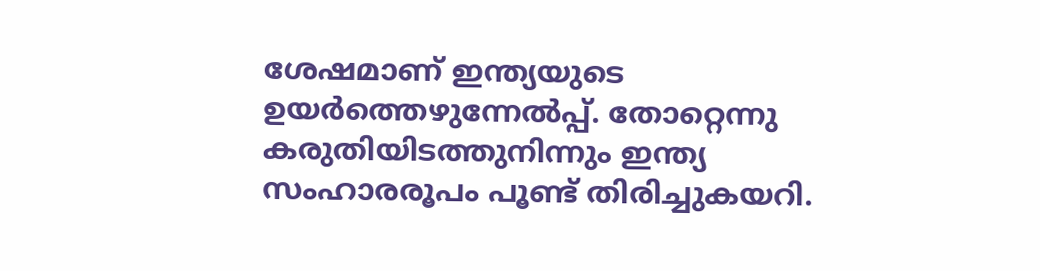ശേഷമാണ് ഇന്ത്യയുടെ ഉയര്‍ത്തെഴുന്നേല്‍പ്പ്. തോറ്റെന്നു കരുതിയിടത്തുനിന്നും ഇന്ത്യ സംഹാരരൂപം പൂണ്ട് തിരിച്ചുകയറി.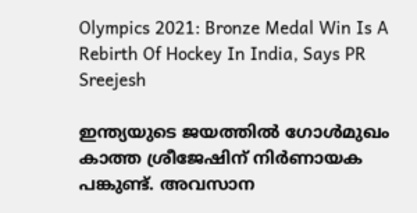Olympics 2021: Bronze Medal Win Is A Rebirth Of Hockey In India, Says PR Sreejesh

ഇന്ത്യയുടെ ജയത്തില്‍ ഗോള്‍മുഖം കാത്ത ശ്രീജേഷിന് നിര്‍ണായക പങ്കുണ്ട്. അവസാന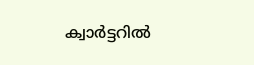ക്വാര്‍ട്ടറില്‍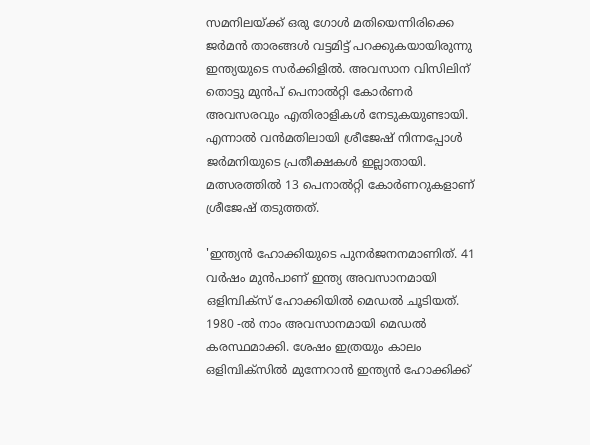സമനിലയ്ക്ക് ഒരു ഗോള്‍ മതിയെന്നിരിക്കെ ജര്‍മന്‍ താരങ്ങള്‍ വട്ടമിട്ട് പറക്കുകയായിരുന്നു ഇന്ത്യയുടെ സര്‍ക്കിളില്‍. അവസാന വിസിലിന് തൊട്ടു മുന്‍പ് പെനാല്‍റ്റി കോര്‍ണര്‍ അവസരവും എതിരാളികള്‍ നേടുകയുണ്ടായി. എന്നാല്‍ വന്‍മതിലായി ശ്രീജേഷ് നിന്നപ്പോള്‍ ജര്‍മനിയുടെ പ്രതീക്ഷകള്‍ ഇല്ലാതായി. മത്സരത്തില്‍ 13 പെനാല്‍റ്റി കോര്‍ണറുകളാണ് ശ്രീജേഷ് തടുത്തത്.

'ഇന്ത്യന്‍ ഹോക്കിയുടെ പുനര്‍ജനനമാണിത്. 41 വര്‍ഷം മുന്‍പാണ് ഇന്ത്യ അവസാനമായി ഒളിമ്പിക്‌സ് ഹോക്കിയില്‍ മെഡല്‍ ചൂടിയത്. 1980 -ല്‍ നാം അവസാനമായി മെഡല്‍ കരസ്ഥമാക്കി. ശേഷം ഇത്രയും കാലം ഒളിമ്പിക്‌സില്‍ മുന്നേറാന്‍ ഇന്ത്യന്‍ ഹോക്കിക്ക്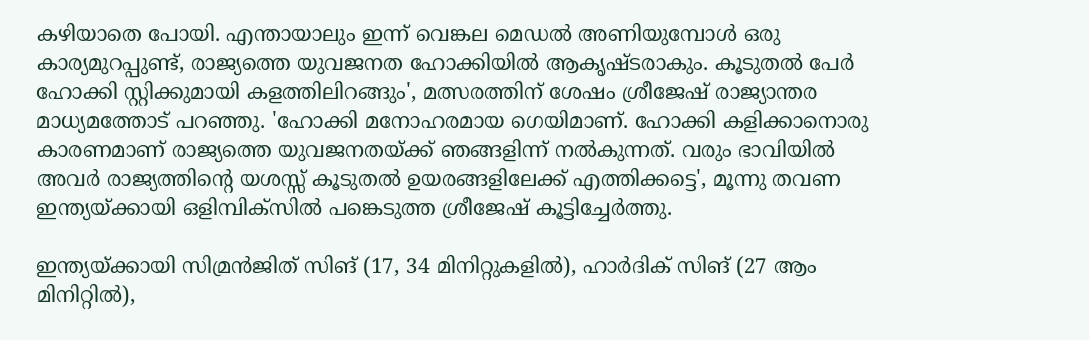കഴിയാതെ പോയി. എന്തായാലും ഇന്ന് വെങ്കല മെഡല്‍ അണിയുമ്പോള്‍ ഒരു കാര്യമുറപ്പുണ്ട്, രാജ്യത്തെ യുവജനത ഹോക്കിയില്‍ ആകൃഷ്ടരാകും. കൂടുതല്‍ പേര്‍ ഹോക്കി സ്റ്റിക്കുമായി കളത്തിലിറങ്ങും', മത്സരത്തിന് ശേഷം ശ്രീജേഷ് രാജ്യാന്തര മാധ്യമത്തോട് പറഞ്ഞു. 'ഹോക്കി മനോഹരമായ ഗെയിമാണ്. ഹോക്കി കളിക്കാനൊരു കാരണമാണ് രാജ്യത്തെ യുവജനതയ്ക്ക് ഞങ്ങളിന്ന് നല്‍കുന്നത്. വരും ഭാവിയില്‍ അവര്‍ രാജ്യത്തിന്റെ യശസ്സ് കൂടുതല്‍ ഉയരങ്ങളിലേക്ക് എത്തിക്കട്ടെ', മൂന്നു തവണ ഇന്ത്യയ്ക്കായി ഒളിമ്പിക്‌സില്‍ പങ്കെടുത്ത ശ്രീജേഷ് കൂട്ടിച്ചേര്‍ത്തു.

ഇന്ത്യയ്ക്കായി സിമ്രന്‍ജിത് സിങ് (17, 34 മിനിറ്റുകളില്‍), ഹാര്‍ദിക് സിങ് (27 ആം മിനിറ്റില്‍),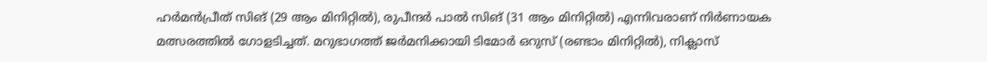ഹര്‍മന്‍പ്രീത് സിങ് (29 ആം മിനിറ്റില്‍), രുപീന്ദര്‍ പാല്‍ സിങ് (31 ആം മിനിറ്റില്‍) എന്നിവരാണ് നിര്‍ണായക മത്സരത്തില്‍ ഗോളടിച്ചത്. മറുഭാഗത്ത് ജര്‍മനിക്കായി ടിമോര്‍ ഒറുസ് (രണ്ടാം മിനിറ്റില്‍), നിക്ലാസ്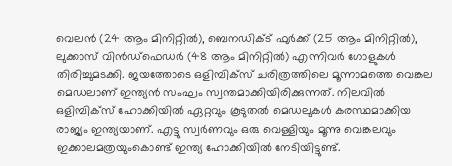വെലന്‍ (24 ആം മിനിറ്റില്‍), ബെനഡിക്ട് ഫുര്‍ക്ക് (25 ആം മിനിറ്റില്‍), ലുക്കാസ് വിന്‍ഡ്‌ഫെഡര്‍ (48 ആം മിനിറ്റില്‍) എന്നിവര്‍ ഗോളുകള്‍ തിരിച്ചുമടക്കി. ജയത്തോടെ ഒളിമ്പിക്സ് ചരിത്രത്തിലെ മൂന്നാമത്തെ വെങ്കല മെഡലാണ് ഇന്ത്യന്‍ സംഘം സ്വന്തമാക്കിയിരിക്കുന്നത്. നിലവില്‍ ഒളിമ്പിക്സ് ഹോക്കിയില്‍ ഏറ്റവും കൂടുതല്‍ മെഡലുകള്‍ കരസ്ഥമാക്കിയ രാജ്യം ഇന്ത്യയാണ്. എട്ടു സ്വര്‍ണവും ഒരു വെള്ളിയും മൂന്നു വെങ്കലവും ഇക്കാലമത്രയുംകൊണ്ട് ഇന്ത്യ ഹോക്കിയില്‍ നേടിയിട്ടുണ്ട്.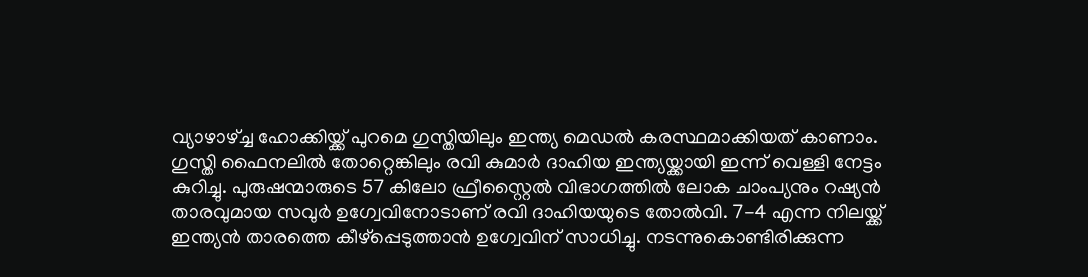വ്യാഴാഴ്ച്ച ഹോക്കിയ്ക്ക് പുറമെ ഗുസ്തിയിലും ഇന്ത്യ മെഡല്‍ കരസ്ഥമാക്കിയത് കാണാം. ഗുസ്തി ഫൈനലില്‍ തോറ്റെങ്കിലും രവി കുമാര്‍ ദാഹിയ ഇന്ത്യയ്ക്കായി ഇന്ന് വെള്ളി നേട്ടം കുറിച്ചു. പുരുഷന്മാരുടെ 57 കിലോ ഫ്രീസ്റ്റൈല്‍ വിഭാഗത്തില്‍ ലോക ചാംപ്യനും റഷ്യന്‍ താരവുമായ സവുര്‍ ഉഗ്വേവിനോടാണ് രവി ദാഹിയയുടെ തോല്‍വി. 7-4 എന്ന നിലയ്ക്ക് ഇന്ത്യന്‍ താരത്തെ കീഴ്‌പ്പെടുത്താന്‍ ഉഗ്വേവിന് സാധിച്ചു. നടന്നുകൊണ്ടിരിക്കുന്ന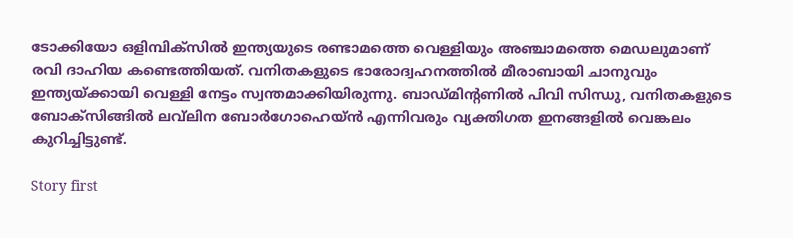ടോക്കിയോ ഒളിമ്പിക്‌സില്‍ ഇന്ത്യയുടെ രണ്ടാമത്തെ വെള്ളിയും അഞ്ചാമത്തെ മെഡലുമാണ് രവി ദാഹിയ കണ്ടെത്തിയത്. വനിതകളുടെ ഭാരോദ്വഹനത്തില്‍ മീരാബായി ചാനുവും ഇന്ത്യയ്ക്കായി വെള്ളി നേട്ടം സ്വന്തമാക്കിയിരുന്നു. ബാഡ്മിന്റണില്‍ പിവി സിന്ധു, വനിതകളുടെ ബോക്‌സിങ്ങില്‍ ലവ്‌ലിന ബോര്‍ഗോഹെയ്ന്‍ എന്നിവരും വ്യക്തിഗത ഇനങ്ങളില്‍ വെങ്കലം കുറിച്ചിട്ടുണ്ട്.

Story first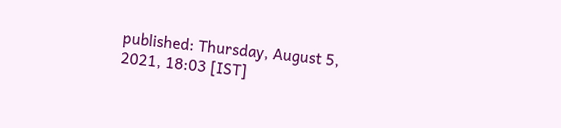published: Thursday, August 5, 2021, 18:03 [IST]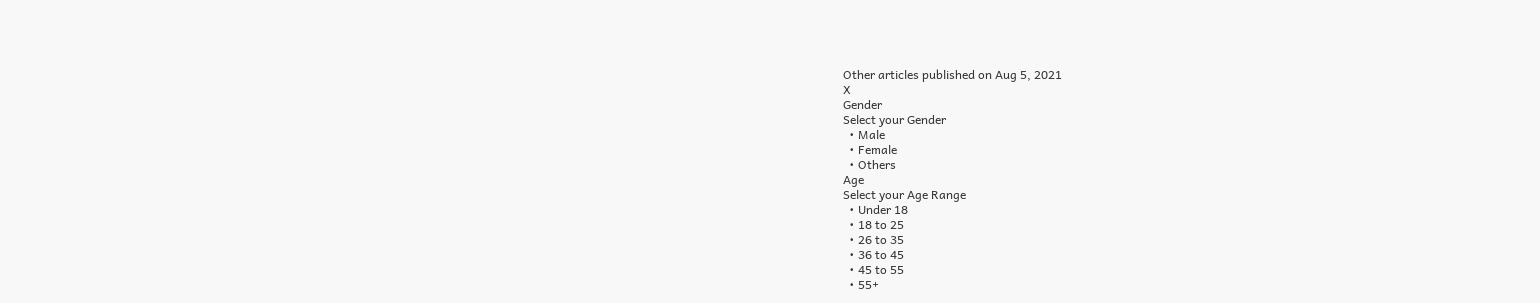Other articles published on Aug 5, 2021
X
Gender
Select your Gender
  • Male
  • Female
  • Others
Age
Select your Age Range
  • Under 18
  • 18 to 25
  • 26 to 35
  • 36 to 45
  • 45 to 55
  • 55+